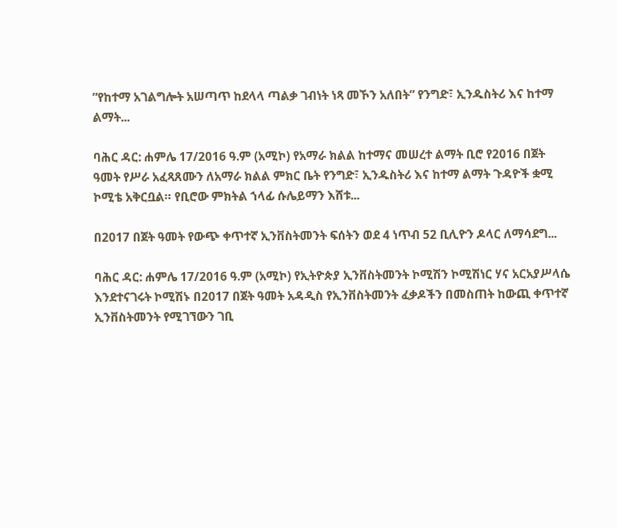”የከተማ አገልግሎት አሠጣጥ ከደላላ ጣልቃ ገብነት ነጻ መኾን አለበት” የንግድ፣ ኢንዱስትሪ እና ከተማ ልማት...

ባሕር ዳር: ሐምሌ 17/2016 ዓ.ም (አሚኮ) የአማራ ክልል ከተማና መሠረተ ልማት ቢሮ የ2016 በጀት ዓመት የሥራ አፈጻጸሙን ለአማራ ክልል ምክር ቤት የንግድ፣ ኢንዱስትሪ እና ከተማ ልማት ጉዳዮች ቋሚ ኮሚቴ አቅርቧል። የቢሮው ምክትል ኀላፊ ሱሌይማን እሸቱ...

በ2017 በጀት ዓመት የውጭ ቀጥተኛ ኢንቨስትመንት ፍሰትን ወደ 4 ነጥብ 52 ቢሊዮን ዶላር ለማሳደግ...

ባሕር ዳር: ሐምሌ 17/2016 ዓ.ም (አሚኮ) የኢትዮጵያ ኢንቨስትመንት ኮሚሽን ኮሚሽነር ሃና አርአያሥላሴ እንደተናገሩት ኮሚሽኑ በ2017 በጀት ዓመት አዳዲስ የኢንቨስትመንት ፈቃዶችን በመስጠት ከውጪ ቀጥተኛ ኢንቨስትመንት የሚገኘውን ገቢ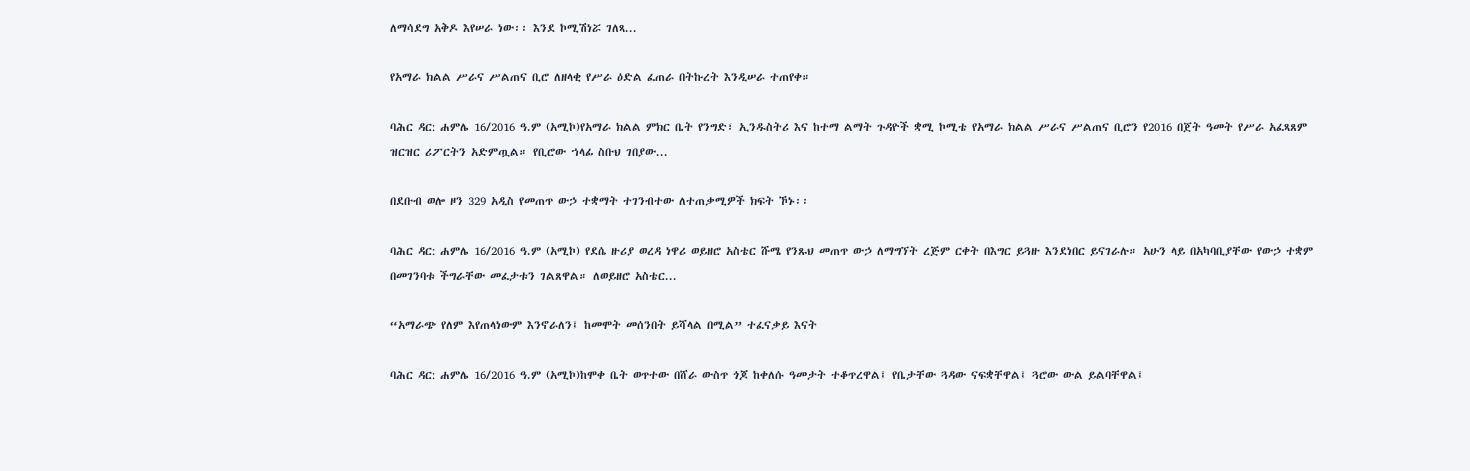ለማሳደግ አቅዶ እየሠራ ነው፡፡ እንደ ኮሚሽነሯ ገለጻ...

የአማራ ክልል ሥራና ሥልጠና ቢሮ ለዘላቂ የሥራ ዕድል ፈጠራ በትኩረት እንዲሠራ ተጠየቀ።

ባሕር ዳር: ሐምሌ 16/2016 ዓ.ም (አሚኮ)የአማራ ክልል ምክር ቤት የንግድ፣ ኢንዱስትሪ እና ከተማ ልማት ጉዳዮች ቋሚ ኮሚቴ የአማራ ክልል ሥራና ሥልጠና ቢሮን የ2016 በጀት ዓመት የሥራ አፈጻጸም ዝርዝር ሪፖርትን አድምጧል። የቢሮው ኀላፊ ስቡህ ገበያው...

በደቡብ ወሎ ዞን 329 አዲስ የመጠጥ ውኃ ተቋማት ተገንብተው ለተጠቃሚዎች ክፍት ኾኑ፡፡

ባሕር ዳር: ሐምሌ 16/2016 ዓ.ም (አሚኮ) የደሴ ዙሪያ ወረዳ ነዋሪ ወይዘሮ አስቴር ሹሜ የንጹህ መጠጥ ውኃ ለማግኘት ረጅም ርቀት በእግር ይጓዙ እንደነበር ይናገራሉ። አሁን ላይ በአካባቢያቸው የውኃ ተቋም በመገንባቱ ችግራቸው መፈታቱን ገልጸዋል። ለወይዘሮ አስቴር...

“አማራጭ የለም እየጠላነውም እንኖራለን፤ ከመሞት መሰንበት ይሻላል በሚል” ተፈናቃይ እናት

ባሕር ዳር: ሐምሌ 16/2016 ዓ.ም (አሚኮ)ከሞቀ ቤት ወጥተው በሸራ ውስጥ ጎጆ ከቀለሱ ዓመታት ተቆጥረዋል፤ የቤታቸው ጓዳው ናፍቋቸዋል፤ ጓሮው ውል ይልባቸዋል፤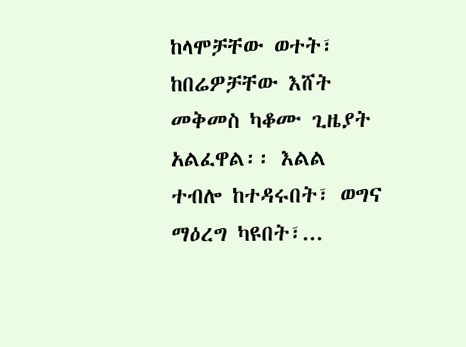ከላሞቻቸው ወተት፣ ከበሬዎቻቸው እሸት መቅመስ ካቆሙ ጊዜያት አልፈዋል፡፡ እልል ተብሎ ከተዳሩበት፣ ወግና ማዕረግ ካዩበት፣...